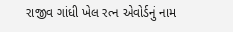રાજીવ ગાંધી ખેલ રત્ન એવોર્ડનું નામ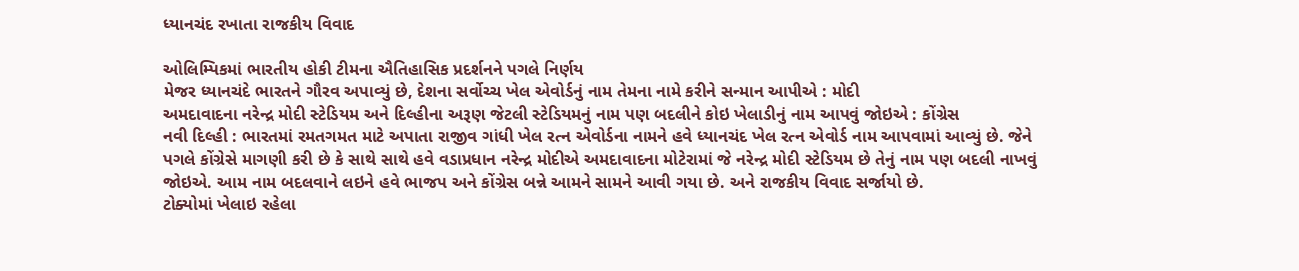ધ્યાનચંદ રખાતા રાજકીય વિવાદ

ઓલિમ્પિકમાં ભારતીય હોકી ટીમના ઐતિહાસિક પ્રદર્શનને પગલે નિર્ણય
મેજર ધ્યાનચંદે ભારતને ગૌરવ અપાવ્યું છે, દેશના સર્વોચ્ચ ખેલ એવોર્ડનું નામ તેમના નામે કરીને સન્માન આપીએ : મોદી
અમદાવાદના નરેન્દ્ર મોદી સ્ટેડિયમ અને દિલ્હીના અરૂણ જેટલી સ્ટેડિયમનું નામ પણ બદલીને કોઇ ખેલાડીનું નામ આપવું જોઇએ : કોંગ્રેસ
નવી દિલ્હી : ભારતમાં રમતગમત માટે અપાતા રાજીવ ગાંધી ખેલ રત્ન એવોર્ડના નામને હવે ધ્યાનચંદ ખેલ રત્ન એવોર્ડ નામ આપવામાં આવ્યું છે. જેને પગલે કોંગ્રેસે માગણી કરી છે કે સાથે સાથે હવે વડાપ્રધાન નરેન્દ્ર મોદીએ અમદાવાદના મોટેરામાં જે નરેન્દ્ર મોદી સ્ટેડિયમ છે તેનું નામ પણ બદલી નાખવું જોઇએ. આમ નામ બદલવાને લઇને હવે ભાજપ અને કોંગ્રેસ બન્ને આમને સામને આવી ગયા છે. અને રાજકીય વિવાદ સર્જાયો છે.
ટોક્યોમાં ખેલાઇ રહેલા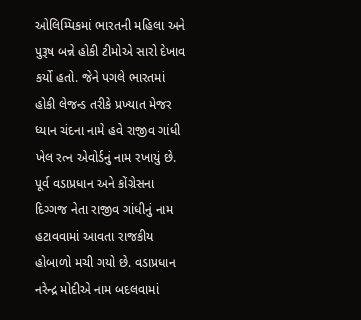ઓલિમ્પિકમાં ભારતની મહિલા અને પુરૂષ બન્ને હોકી ટીમોએ સારો દેખાવ કર્યો હતો. જેને પગલે ભારતમાં હોકી લેજન્ડ તરીકે પ્રખ્યાત મેજર ધ્યાન ચંદના નામે હવે રાજીવ ગાંધી ખેલ રત્ન એવોર્ડનું નામ રખાયું છે.
પૂર્વ વડાપ્રધાન અને કોંગ્રેસના દિગ્ગજ નેતા રાજીવ ગાંધીનું નામ હટાવવામાં આવતા રાજકીય હોબાળો મચી ગયો છે. વડાપ્રધાન નરેન્દ્ર મોદીએ નામ બદલવામાં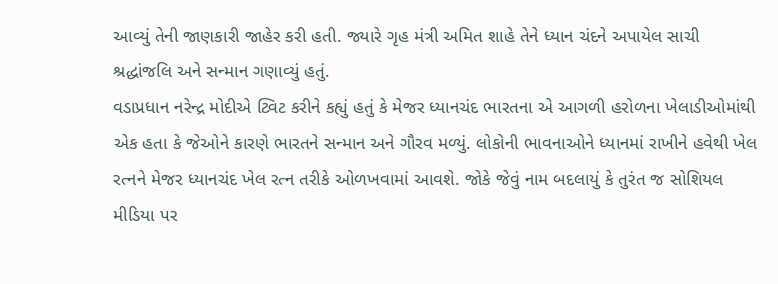આવ્યું તેની જાણકારી જાહેર કરી હતી. જ્યારે ગૃહ મંત્રી અમિત શાહે તેને ધ્યાન ચંદને અપાયેલ સાચી શ્રદ્ધાંજલિ અને સન્માન ગણાવ્યું હતું.
વડાપ્રધાન નરેન્દ્ર મોદીએ ટ્વિટ કરીને કહ્યું હતું કે મેજર ધ્યાનચંદ ભારતના એ આગળી હરોળના ખેલાડીઓમાંથી એક હતા કે જેઓને કારણે ભારતને સન્માન અને ગૌરવ મળ્યું. લોકોની ભાવનાઓને ધ્યાનમાં રાખીને હવેથી ખેલ રત્નને મેજર ધ્યાનચંદ ખેલ રત્ન તરીકે ઓળખવામાં આવશે. જોકે જેવું નામ બદલાયું કે તુરંત જ સોશિયલ મીડિયા પર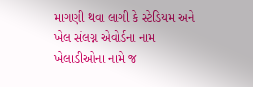માગણી થવા લાગી કે સ્ટેડિયમ અને ખેલ સંલગ્ન એવોર્ડના નામ ખેલાડીઓના નામે જ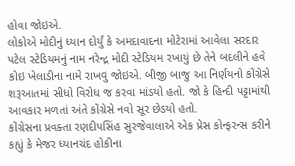હોવા જોઇએ.
લોકોએ મોદીનું ધ્યાન દોર્યું કે અમદાવાદના મોટેરામાં આવેલા સરદાર પટેલ સ્ટેડિયમનું નામ નરેન્દ્ર મોદી સ્ટેડિયમ રખાયું છે તેને બદલીને હવે કોઇ ખેલાડીના નામે રાખવુ જોઇએ. બીજી બાજુ આ નિર્ણયનો કોંગ્રેસે શરૂઆતમાં સીધો વિરોધ જ કરવા માંડયો હતો. જો કે હિન્દી પટ્ટામાંથી આવકાર મળતાં અંતે કોંગ્રેસે નવો સૂર છેડયો હતો.
કોંગ્રેસના પ્રવક્તા રણદીપસિંહ સુરજેવાલાએ એક પ્રેસ કોન્ફરન્સ કરીને કહ્યું કે મેજર ધ્યાનચંદ હોકીના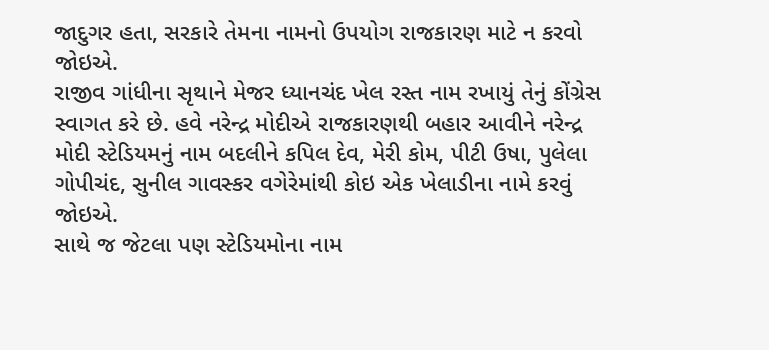જાદુગર હતા, સરકારે તેમના નામનો ઉપયોગ રાજકારણ માટે ન કરવો જોઇએ.
રાજીવ ગાંધીના સૃથાને મેજર ધ્યાનચંદ ખેલ રસ્ત નામ રખાયું તેનું કોંગ્રેસ સ્વાગત કરે છે. હવે નરેન્દ્ર મોદીએ રાજકારણથી બહાર આવીને નરેન્દ્ર મોદી સ્ટેડિયમનું નામ બદલીને કપિલ દેવ, મેરી કોમ, પીટી ઉષા, પુલેલા ગોપીચંદ, સુનીલ ગાવસ્કર વગેરેમાંથી કોઇ એક ખેલાડીના નામે કરવું જોઇએ.
સાથે જ જેટલા પણ સ્ટેડિયમોના નામ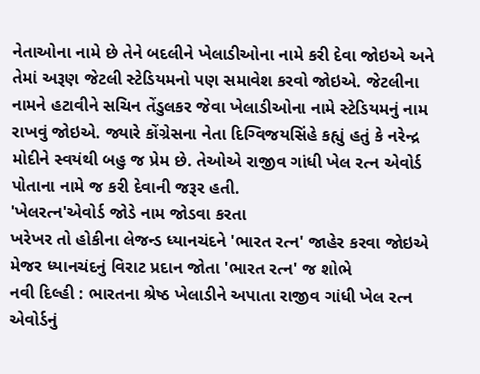નેતાઓના નામે છે તેને બદલીને ખેલાડીઓના નામે કરી દેવા જોઇએ અને તેમાં અરૂણ જેટલી સ્ટેડિયમનો પણ સમાવેશ કરવો જોઇએ. જેટલીના નામને હટાવીને સચિન તેંડુલકર જેવા ખેલાડીઓના નામે સ્ટેડિયમનું નામ રાખવું જોઇએ. જ્યારે કોંગ્રેસના નેતા દિગ્વિજયસિંહે કહ્યું હતું કે નરેન્દ્ર મોદીને સ્વયંથી બહુ જ પ્રેમ છે. તેઓએ રાજીવ ગાંધી ખેલ રત્ન એવોર્ડ પોતાના નામે જ કરી દેવાની જરૂર હતી.
'ખેલરત્ન'એવોર્ડ જોડે નામ જોડવા કરતા
ખરેખર તો હોકીના લેજન્ડ ધ્યાનચંદને 'ભારત રત્ન' જાહેર કરવા જોઇએ
મેજર ધ્યાનચંદનું વિરાટ પ્રદાન જોતા 'ભારત રત્ન' જ શોભે
નવી દિલ્હી : ભારતના શ્રેષ્ઠ ખેલાડીને અપાતા રાજીવ ગાંધી ખેલ રત્ન એવોર્ડનું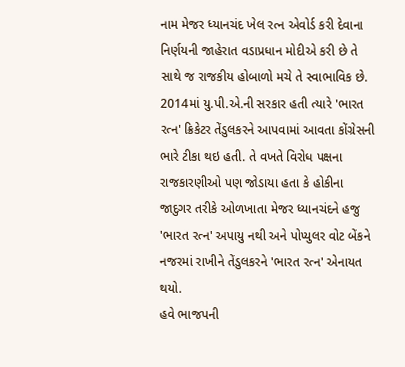નામ મેજર ધ્યાનચંદ ખેલ રત્ન એવોર્ડ કરી દેવાના નિર્ણયની જાહેરાત વડાપ્રધાન મોદીએ કરી છે તે સાથે જ રાજકીય હોબાળો મચે તે સ્વાભાવિક છે.
2014માં યુ.પી.એ.ની સરકાર હતી ત્યારે 'ભારત રત્ન' ક્રિકેટર તેંડુલકરને આપવામાં આવતા કોંગ્રેસની ભારે ટીકા થઇ હતી. તે વખતે વિરોધ પક્ષના રાજકારણીઓ પણ જોડાયા હતા કે હોકીના જાદુગર તરીકે ઓળખાતા મેજર ધ્યાનચંદને હજુ 'ભારત રત્ન' અપાયુ નથી અને પોપ્યુલર વોટ બેંકને નજરમાં રાખીને તેંડુલકરને 'ભારત રત્ન' એનાયત થયો.
હવે ભાજપની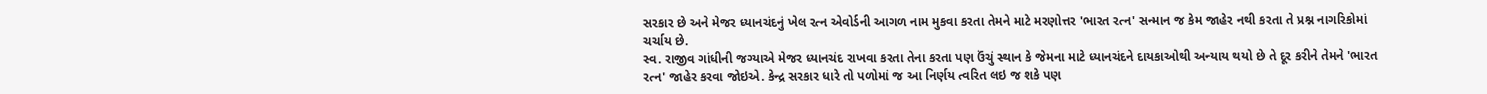સરકાર છે અને મેજર ધ્યાનચંદનું ખેલ રત્ન એવોર્ડની આગળ નામ મુકવા કરતા તેમને માટે મરણોત્તર 'ભારત રત્ન' સન્માન જ કેમ જાહેર નથી કરતા તે પ્રશ્ન નાગરિકોમાં ચર્ચાય છે.
સ્વ. રાજીવ ગાંધીની જગ્યાએ મેજર ધ્યાનચંદ રાખવા કરતા તેના કરતા પણ ઉંચું સ્થાન કે જેમના માટે ધ્યાનચંદને દાયકાઓથી અન્યાય થયો છે તે દૂર કરીને તેમને 'ભારત રત્ન' જાહેર કરવા જોઇએ. કેન્દ્ર સરકાર ધારે તો પળોમાં જ આ નિર્ણય ત્વરિત લઇ જ શકે પણ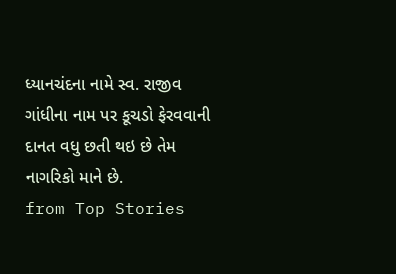ધ્યાનચંદના નામે સ્વ. રાજીવ ગાંધીના નામ પર કૂચડો ફેરવવાની દાનત વધુ છતી થઇ છે તેમ નાગરિકો માને છે.
from Top Stories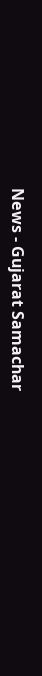News - Gujarat Samachar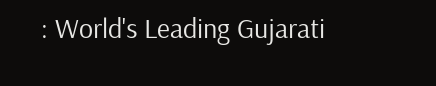: World's Leading Gujarati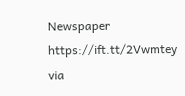Newspaper https://ift.tt/2Vwmtey
via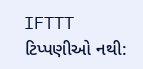IFTTT
ટિપ્પણીઓ નથી: